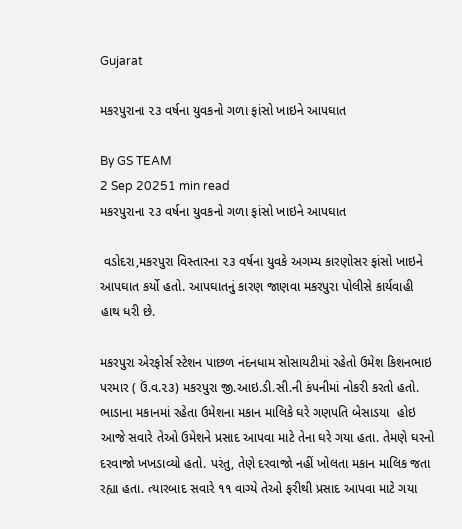Gujarat

મકરપુરાના ૨૩ વર્ષના યુવકનો ગળા ફાંસો ખાઇને આપઘાત

By GS TEAM
2 Sep 20251 min read
મકરપુરાના ૨૩ વર્ષના યુવકનો ગળા ફાંસો ખાઇને આપઘાત

 વડોદરા,મકરપુરા વિસ્તારના ૨૩ વર્ષના યુવકે અગમ્ય કારણોસર ફાંસો ખાઇને આપઘાત કર્યો હતો. આપઘાતનું કારણ જાણવા મકરપુરા પોલીસે કાર્યવાહી હાથ ધરી છે.

મકરપુરા એરફોર્સ સ્ટેશન પાછળ નંદનધામ સોસાયટીમાં રહેતો ઉમેશ કિશનભાઇ પરમાર ( ઉં.વ.૨૩) મકરપુરા જી.આઇ.ડી.સી.ની કંપનીમાં નોકરી કરતો હતો. ભાડાના મકાનમાં રહેતા ઉમેશના મકાન માલિકે ઘરે ગણપતિ બેસાડયા  હોઇ આજે સવારે તેઓ ઉમેશને પ્રસાદ આપવા માટે તેના ઘરે ગયા હતા. તેમણે ઘરનો દરવાજો ખખડાવ્યો હતો. પરંતુ, તેણે દરવાજો નહીં ખોલતા મકાન માલિક જતા રહ્યા હતા. ત્યારબાદ સવારે ૧૧ વાગ્યે તેઓ ફરીથી પ્રસાદ આપવા માટે ગયા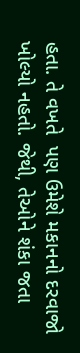હતા. તે વખતે  પણ ઉમેશે મકાનનો દરવાજો ખોલ્યો નહતો. જેથી, તેઓને શંકા જતા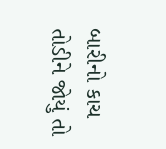બારીનો કાચ તોડીને જોયું તો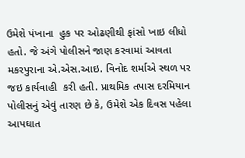ઉમેશે પંખાના  હુક પર ઓઢણીથી ફાંસો ખાઇ લીધો હતો. જે અંગે પોલીસને જાણ કરવામાં આવતા મકરપુરાના એ.એસ.આઇ. વિનોદ શર્માએ સ્થળ પર જઇ કાર્યવાહી  કરી હતી. પ્રાથમિક તપાસ દરમિયાન પોલીસનું એવું તારણ છે કે, ઉમેશે એક દિવસ પહેલા આપઘાત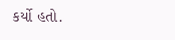કર્યો હતો.